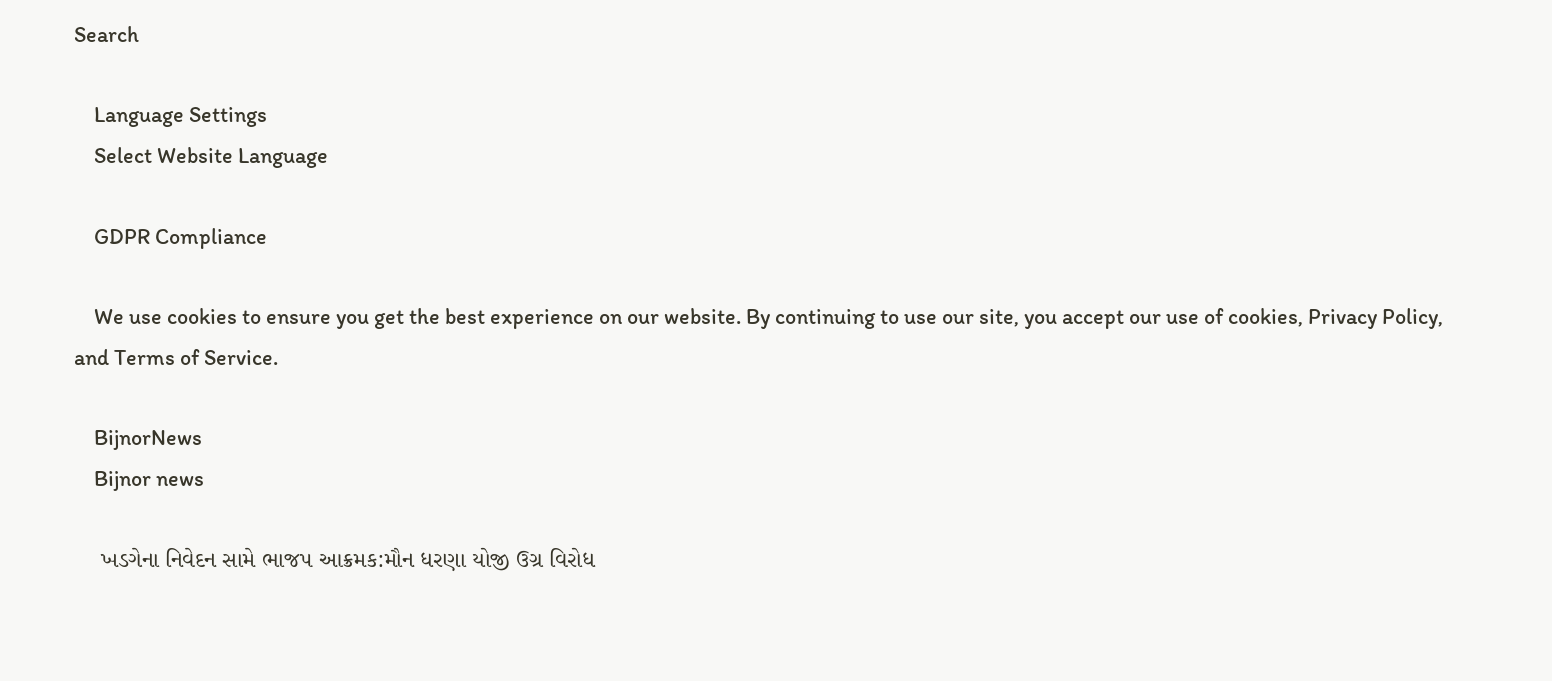Search

    Language Settings
    Select Website Language

    GDPR Compliance

    We use cookies to ensure you get the best experience on our website. By continuing to use our site, you accept our use of cookies, Privacy Policy, and Terms of Service.

    BijnorNews
    Bijnor news

    ખડગેના નિવેદન સામે ભાજપ આક્રમક:મૌન ધરણા યોજી ઉગ્ર વિરોધ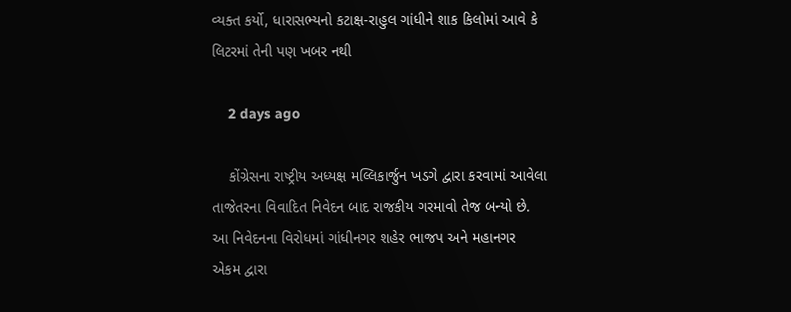વ્યક્ત કર્યો, ધારાસભ્યનો કટાક્ષ-રાહુલ ગાંધીને શાક કિલોમાં આવે કે લિટરમાં તેની પણ ખબર નથી

    2 days ago

    કોંગ્રેસના રાષ્ટ્રીય અધ્યક્ષ મલ્લિકાર્જુન ખડગે દ્વારા કરવામાં આવેલા તાજેતરના વિવાદિત નિવેદન બાદ રાજકીય ગરમાવો તેજ બન્યો છે. આ નિવેદનના વિરોધમાં ગાંધીનગર શહેર ભાજપ અને મહાનગર એકમ દ્વારા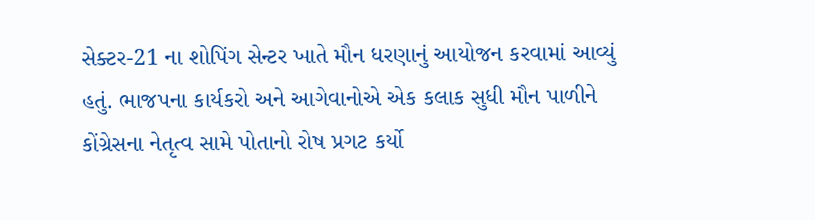સેક્ટર-21 ના શોપિંગ સેન્ટર ખાતે મૌન ધરણાનું આયોજન કરવામાં આવ્યું હતું. ભાજપના કાર્યકરો અને આગેવાનોએ એક કલાક સુધી મૌન પાળીને કોંગ્રેસના નેતૃત્વ સામે પોતાનો રોષ પ્રગટ કર્યો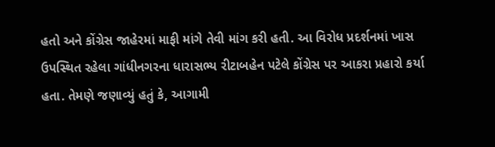હતો અને કોંગ્રેસ જાહેરમાં માફી માંગે તેવી માંગ કરી હતી. આ વિરોધ પ્રદર્શનમાં ખાસ ઉપસ્થિત રહેલા ગાંધીનગરના ધારાસભ્ય રીટાબહેન પટેલે કોંગ્રેસ પર આકરા પ્રહારો કર્યા હતા. તેમણે જણાવ્યું હતું કે, આગામી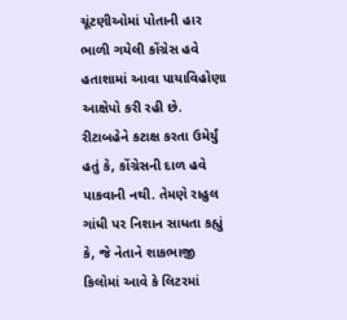ચૂંટણીઓમાં પોતાની હાર ભાળી ગયેલી કોંગ્રેસ હવે હતાશામાં આવા પાયાવિહોણા આક્ષેપો કરી રહી છે. રીટાબહેને કટાક્ષ કરતા ઉમેર્યું હતું કે, કોંગ્રેસની દાળ હવે પાકવાની નથી. તેમણે રાહુલ ગાંધી પર નિશાન સાધતા કહ્યું કે, જે નેતાને શાકભાજી કિલોમાં આવે કે લિટરમાં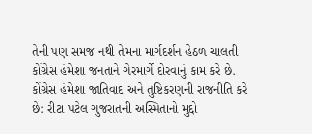તેની પણ સમજ નથી તેમના માર્ગદર્શન હેઠળ ચાલતી કોંગ્રેસ હંમેશા જનતાને ગેરમાર્ગે દોરવાનું કામ કરે છે. કોંગ્રેસ હંમેશા જાતિવાદ અને તુષ્ટિકરણની રાજનીતિ કરે છે: રીટા પટેલ ગુજરાતની અસ્મિતાનો મુદ્દો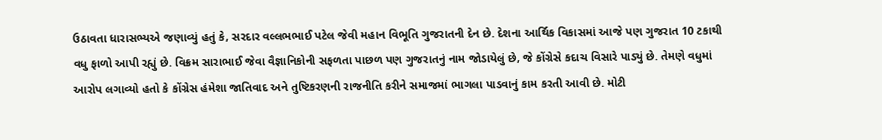ઉઠાવતા ધારાસભ્યએ જણાવ્યું હતું કે, સરદાર વલ્લભભાઈ પટેલ જેવી મહાન વિભૂતિ ગુજરાતની દેન છે. દેશના આર્થિક વિકાસમાં આજે પણ ગુજરાત 10 ટકાથી વધુ ફાળો આપી રહ્યું છે. વિક્રમ સારાભાઈ જેવા વૈજ્ઞાનિકોની સફળતા પાછળ પણ ગુજરાતનું નામ જોડાયેલું છે, જે કોંગ્રેસે કદાચ વિસારે પાડ્યું છે. તેમણે વધુમાં આરોપ લગાવ્યો હતો કે કોંગ્રેસ હંમેશા જાતિવાદ અને તુષ્ટિકરણની રાજનીતિ કરીને સમાજમાં ભાગલા પાડવાનું કામ કરતી આવી છે. મોટી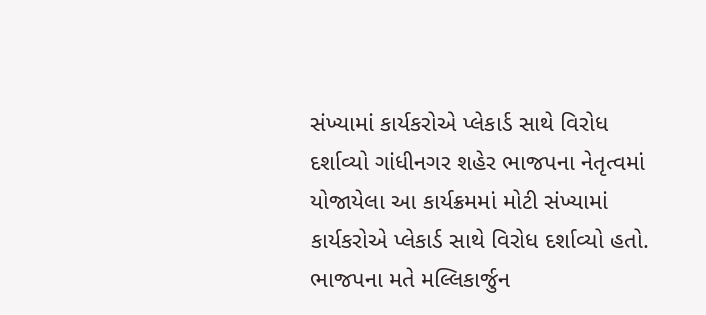સંખ્યામાં કાર્યકરોએ પ્લેકાર્ડ સાથે વિરોધ દર્શાવ્યો ગાંધીનગર શહેર ભાજપના નેતૃત્વમાં યોજાયેલા આ કાર્યક્રમમાં મોટી સંખ્યામાં કાર્યકરોએ પ્લેકાર્ડ સાથે વિરોધ દર્શાવ્યો હતો. ભાજપના મતે મલ્લિકાર્જુન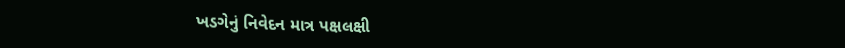ખડગેનું નિવેદન માત્ર પક્ષલક્ષી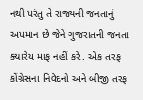નથી પરંતુ તે રાજ્યની જનતાનું અપમાન છે જેને ગુજરાતની જનતા ક્યારેય માફ નહીં કરે. એક તરફ કોંગ્રેસના નિવેદનો અને બીજી તરફ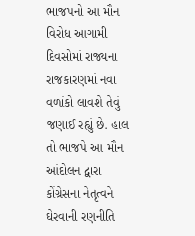ભાજપનો આ મૌન વિરોધ આગામી દિવસોમાં રાજ્યના રાજકારણમાં નવા વળાંકો લાવશે તેવું જણાઈ રહ્યું છે. હાલ તો ભાજપે આ મૌન આંદોલન દ્વારા કોંગ્રેસના નેતૃત્વને ઘેરવાની રણનીતિ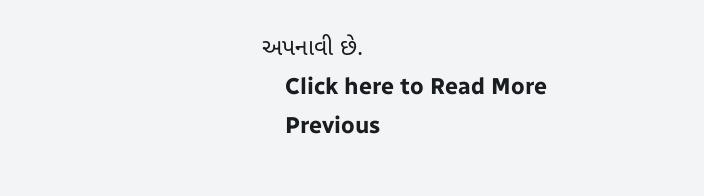અપનાવી છે.
    Click here to Read More
    Previous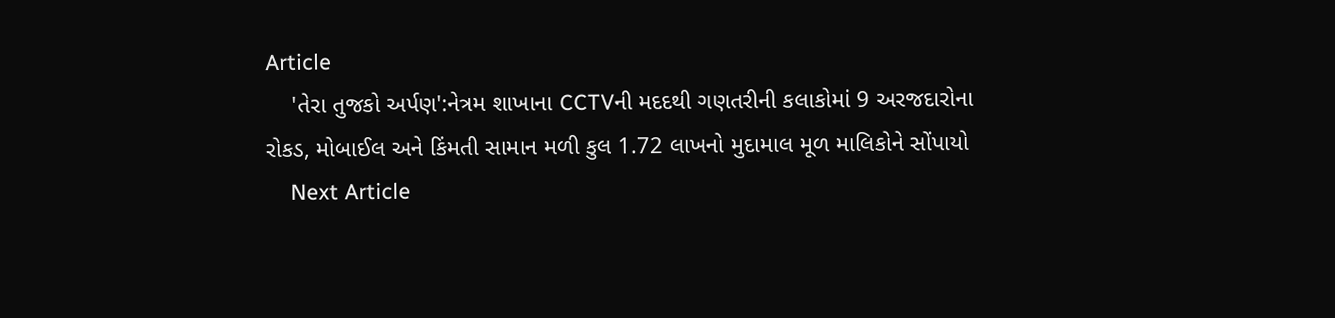Article
    'તેરા તુજકો અર્પણ':નેત્રમ શાખાના CCTVની મદદથી ગણતરીની કલાકોમાં 9 અરજદારોના રોકડ, મોબાઈલ અને કિંમતી સામાન મળી કુલ 1.72 લાખનો મુદામાલ મૂળ માલિકોને સોંપાયો
    Next Article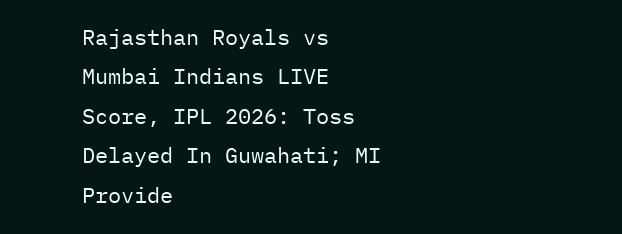Rajasthan Royals vs Mumbai Indians LIVE Score, IPL 2026: Toss Delayed In Guwahati; MI Provide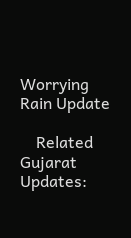Worrying Rain Update

    Related Gujarat Updates: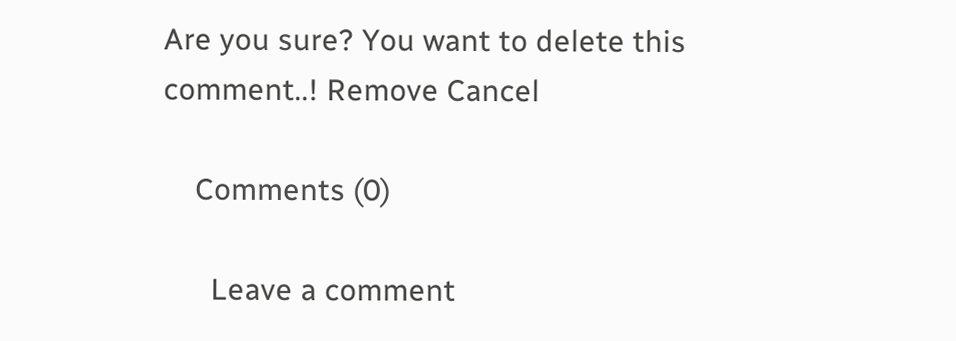Are you sure? You want to delete this comment..! Remove Cancel

    Comments (0)

      Leave a comment